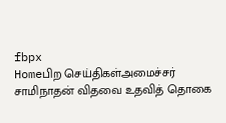fbpx
Homeபிற செய்திகள்அமைச்சர் சாமிநாதன் விதவை உதவித் தொகை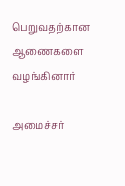பெறுவதற்கான ஆணைகளை வழங்கினார்

அமைச்சர்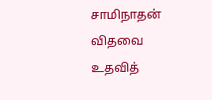சாமிநாதன் விதவை உதவித்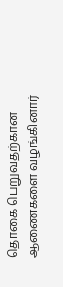தொகை பெறுவதற்கான ஆணைகளை வழங்கினார்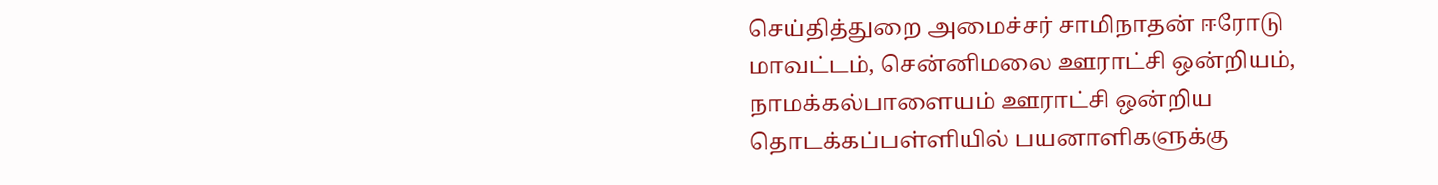செய்தித்துறை அமைச்சர் சாமிநாதன் ஈரோடு மாவட்டம், சென்னிமலை ஊராட்சி ஒன்றியம், நாமக்கல்பாளையம் ஊராட்சி ஒன்றிய தொடக்கப்பள்ளியில் பயனாளிகளுக்கு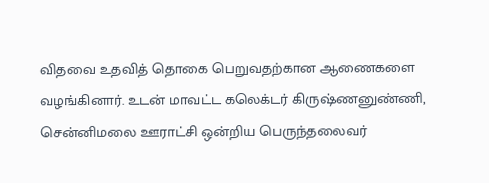விதவை உதவித் தொகை பெறுவதற்கான ஆணைகளை வழங்கினார். உடன் மாவட்ட கலெக்டர் கிருஷ்ணனுண்ணி, சென்னிமலை ஊராட்சி ஒன்றிய பெருந்தலைவர்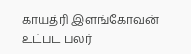காயத்ரி இளங்கோவன் உட்பட பலர்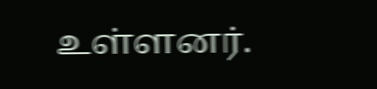உள்ளனர்.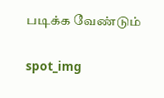படிக்க வேண்டும்

spot_img